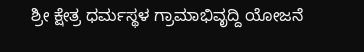ಶ್ರೀ ಕ್ಷೇತ್ರ ಧರ್ಮಸ್ಥಳ ಗ್ರಾಮಾಭಿವೃದ್ದಿ ಯೋಜನೆ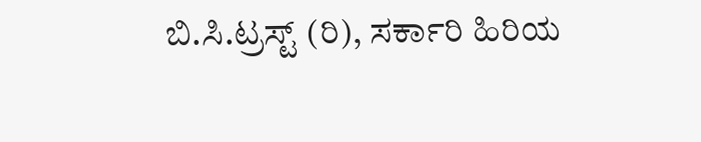ಬಿ.ಸಿ.ಟ್ರಸ್ಟ್ (ರಿ), ಸರ್ಕಾರಿ ಹಿರಿಯ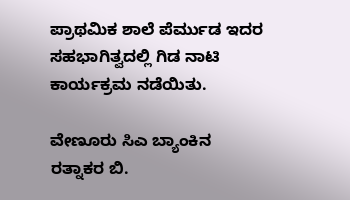ಪ್ರಾಥಮಿಕ ಶಾಲೆ ಪೆರ್ಮುಡ ಇದರ ಸಹಭಾಗಿತ್ವದಲ್ಲಿ ಗಿಡ ನಾಟಿ ಕಾರ್ಯಕ್ರಮ ನಡೆಯಿತು.

ವೇಣೂರು ಸಿಎ ಬ್ಯಾಂಕಿನ ರತ್ನಾಕರ ಬಿ.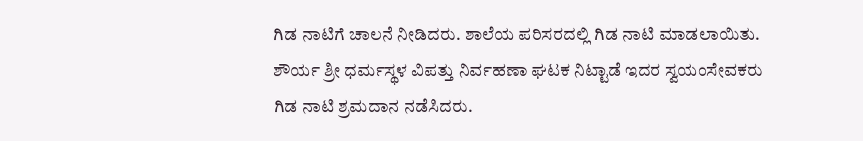ಗಿಡ ನಾಟಿಗೆ ಚಾಲನೆ ನೀಡಿದರು. ಶಾಲೆಯ ಪರಿಸರದಲ್ಲಿ ಗಿಡ ನಾಟಿ ಮಾಡಲಾಯಿತು. ಶೌರ್ಯ ಶ್ರೀ ಧರ್ಮಸ್ಥಳ ವಿಪತ್ತು ನಿರ್ವಹಣಾ ಘಟಕ ನಿಟ್ಟಾಡೆ ಇದರ ಸ್ವಯಂಸೇವಕರು ಗಿಡ ನಾಟಿ ಶ್ರಮದಾನ ನಡೆಸಿದರು.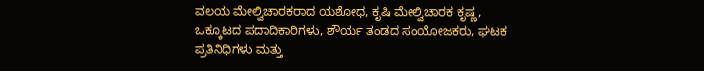ವಲಯ ಮೇಲ್ವಿಚಾರಕರಾದ ಯಶೋಧ, ಕೃಷಿ ಮೇಲ್ವಿಚಾರಕ ಕೃಷ್ಣ, ಒಕ್ಕೂಟದ ಪದಾದಿಕಾರಿಗಳು, ಶೌರ್ಯ ತಂಡದ ಸಂಯೋಜಕರು, ಘಟಕ ಪ್ರತಿನಿಧಿಗಳು ಮತ್ತು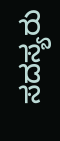ಸದಸ್ಯರು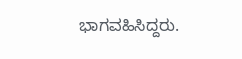ಭಾಗವಹಿಸಿದ್ದರು.